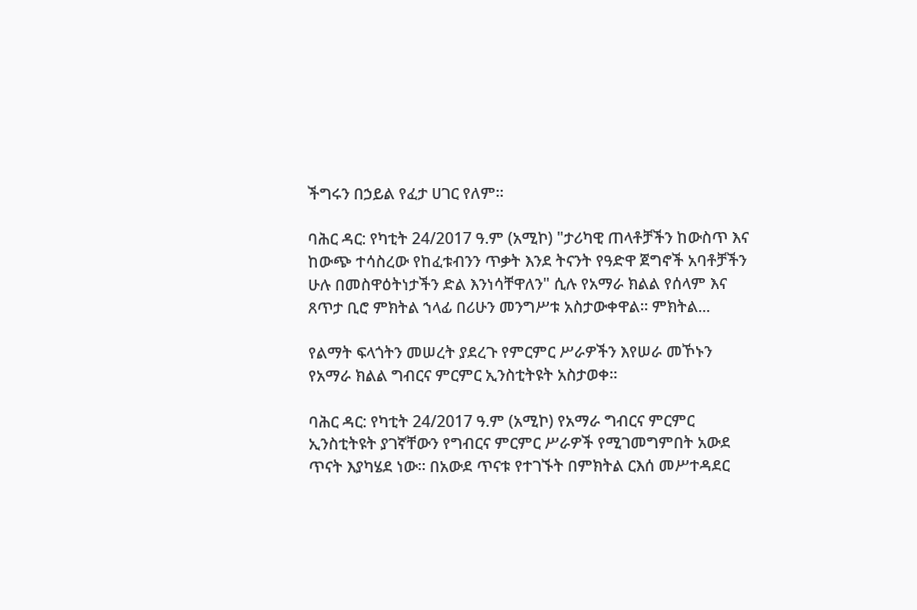ችግሩን በኃይል የፈታ ሀገር የለም።

ባሕር ዳር: የካቲት 24/2017 ዓ.ም (አሚኮ) "ታሪካዊ ጠላቶቻችን ከውስጥ እና ከውጭ ተሳስረው የከፈቱብንን ጥቃት እንደ ትናንት የዓድዋ ጀግኖች አባቶቻችን ሁሉ በመስዋዕትነታችን ድል እንነሳቸዋለን" ሲሉ የአማራ ክልል የሰላም እና ጸጥታ ቢሮ ምክትል ኀላፊ በሪሁን መንግሥቱ አስታውቀዋል። ምክትል...

የልማት ፍላጎትን መሠረት ያደረጉ የምርምር ሥራዎችን እየሠራ መኾኑን የአማራ ክልል ግብርና ምርምር ኢንስቲትዩት አስታወቀ።

ባሕር ዳር: የካቲት 24/2017 ዓ.ም (አሚኮ) የአማራ ግብርና ምርምር ኢንስቲትዩት ያገኛቸውን የግብርና ምርምር ሥራዎች የሚገመግምበት አውደ ጥናት እያካሄደ ነው። በአውደ ጥናቱ የተገኙት በምክትል ርእሰ መሥተዳደር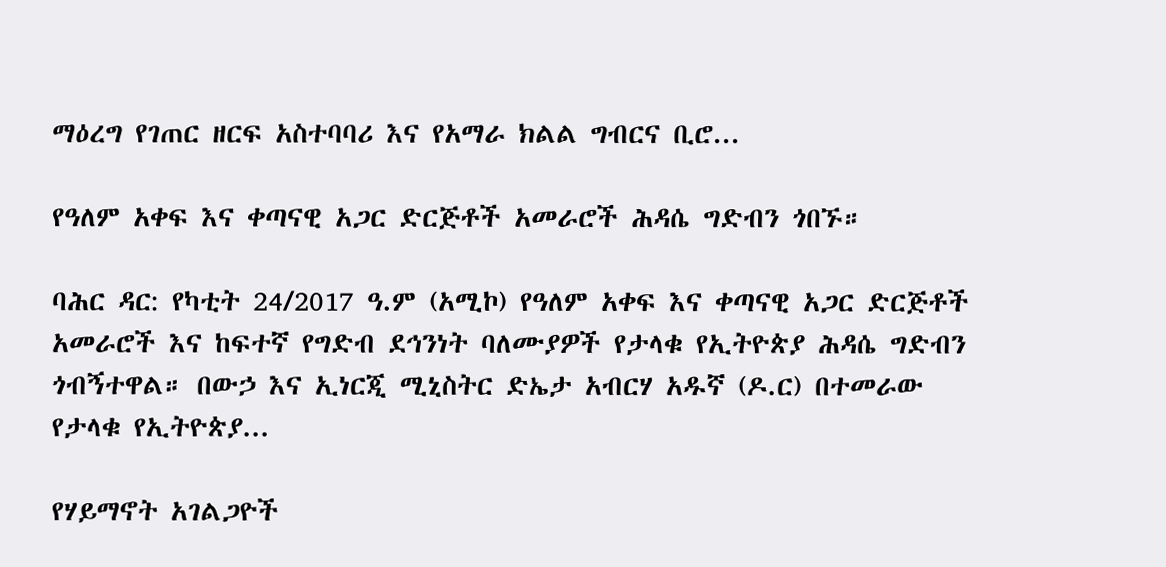ማዕረግ የገጠር ዘርፍ አስተባባሪ እና የአማራ ክልል ግብርና ቢሮ...

የዓለም አቀፍ እና ቀጣናዊ አጋር ድርጅቶች አመራሮች ሕዳሴ ግድብን ጎበኙ።

ባሕር ዳር: የካቲት 24/2017 ዓ.ም (አሚኮ) የዓለም አቀፍ እና ቀጣናዊ አጋር ድርጅቶች አመራሮች እና ከፍተኛ የግድብ ደኅንነት ባለሙያዎች የታላቁ የኢትዮጵያ ሕዳሴ ግድብን ጎብኝተዋል። በውኃ እና ኢነርጂ ሚኒስትር ድኤታ አብርሃ አዱኛ (ዶ.ር) በተመራው የታላቁ የኢትዮጵያ...

የሃይማኖት አገልጋዮች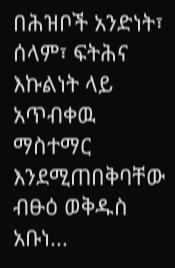በሕዝቦች አንድነት፣ ሰላም፣ ፍትሕና እኩልነት ላይ አጥብቀዉ ማስተማር እንደሚጠበቅባቸው ብፁዕ ወቅዱስ አቡነ...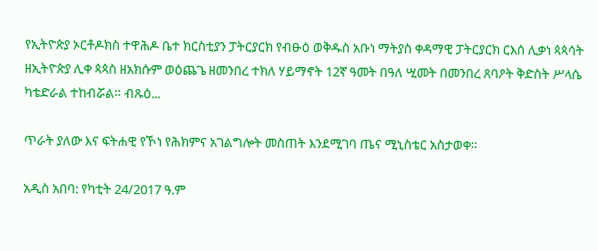የኢትዮጵያ ኦርቶዶክስ ተዋሕዶ ቤተ ክርስቲያን ፓትርያርክ የብፁዕ ወቅዱስ አቡነ ማትያስ ቀዳማዊ ፓትርያርክ ርእሰ ሊቃነ ጳጳሳት ዘኢትዮጵያ ሊቀ ጳጳስ ዘአክሱም ወዕጨጌ ዘመንበረ ተክለ ሃይማኖት 12ኛ ዓመት በዓለ ሢመት በመንበረ ጸባዖት ቅድስት ሥላሴ ካቴድራል ተከብሯል። ብጹዕ...

ጥራት ያለው እና ፍትሐዊ የኾነ የሕክምና አገልግሎት መስጠት እንደሚገባ ጤና ሚኒስቴር አስታወቀ።

አዲስ አበባ: የካቲት 24/2017 ዓ.ም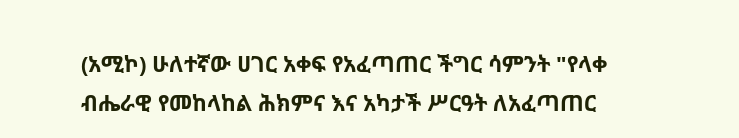(አሚኮ) ሁለተኛው ሀገር አቀፍ የአፈጣጠር ችግር ሳምንት "የላቀ ብሔራዊ የመከላከል ሕክምና እና አካታች ሥርዓት ለአፈጣጠር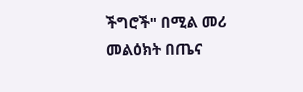ችግሮች" በሚል መሪ መልዕክት በጤና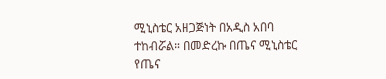ሚኒስቴር አዘጋጅነት በአዲስ አበባ ተከብሯል። በመድረኩ በጤና ሚኒስቴር የጤና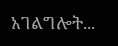አገልግሎት...